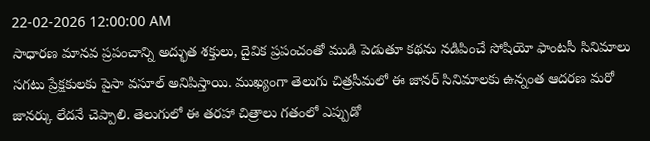22-02-2026 12:00:00 AM
సాధారణ మానవ ప్రపంచాన్ని అద్భుత శక్తులు, దైవిక ప్రపంచంతో ముడి పెడుతూ కథను నడిపించే సోషియో ఫాంటసీ సినిమాలు సగటు ప్రేక్షకులకు పైసా వసూల్ అనిపిస్తాయి. ముఖ్యంగా తెలుగు చిత్రసీమలో ఈ జానర్ సినిమాలకు ఉన్నంత ఆదరణ మరో జానర్కు లేదనే చెప్పాలి. తెలుగులో ఈ తరహా చిత్రాలు గతంలో ఎప్పుడో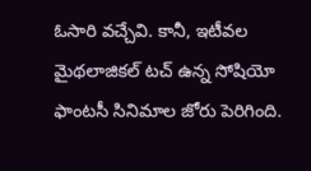ఓసారి వచ్చేవి. కానీ, ఇటీవల మైథలాజికల్ టచ్ ఉన్న సోషియో ఫాంటసీ సినిమాల జోరు పెరిగింది.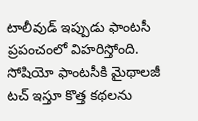టాలీవుడ్ ఇప్పుడు ఫాంటసీ ప్రపంచంలో విహరిస్తోంది. సోషియో ఫాంటసీకి మైథాలజీ టచ్ ఇస్తూ కొత్త కథలను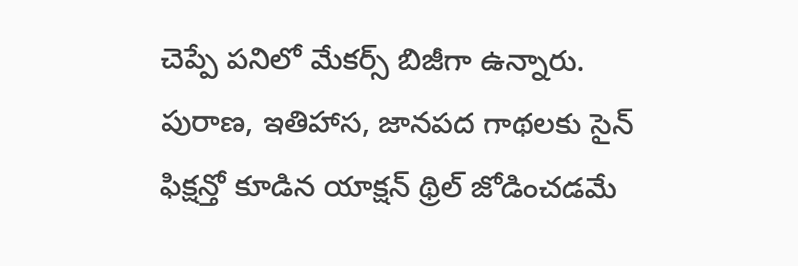చెప్పే పనిలో మేకర్స్ బిజీగా ఉన్నారు. పురాణ, ఇతిహాస, జానపద గాథలకు సైన్ ఫిక్షన్తో కూడిన యాక్షన్ థ్రిల్ జోడించడమే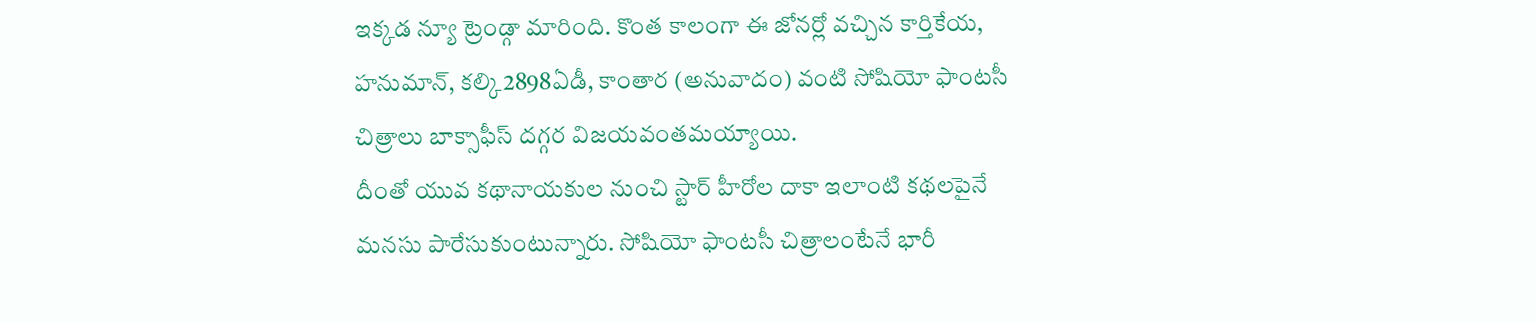ఇక్కడ న్యూ ట్రెండ్గా మారింది. కొంత కాలంగా ఈ జోనర్లో వచ్చిన కార్తికేయ, హనుమాన్, కల్కి2898ఏడీ, కాంతార (అనువాదం) వంటి సోషియో ఫాంటసీ చిత్రాలు బాక్సాఫీస్ దగ్గర విజయవంతమయ్యాయి.
దీంతో యువ కథానాయకుల నుంచి స్టార్ హీరోల దాకా ఇలాంటి కథలపైనే మనసు పారేసుకుంటున్నారు. సోషియో ఫాంటసీ చిత్రాలంటేనే భారీ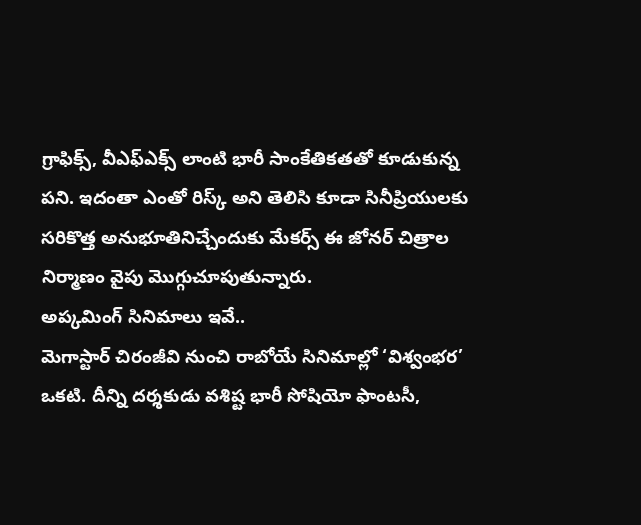గ్రాఫిక్స్, వీఎఫ్ఎక్స్ లాంటి భారీ సాంకేతికతతో కూడుకున్న పని. ఇదంతా ఎంతో రిస్క్ అని తెలిసి కూడా సినీప్రియులకు సరికొత్త అనుభూతినిచ్చేందుకు మేకర్స్ ఈ జోనర్ చిత్రాల నిర్మాణం వైపు మొగ్గుచూపుతున్నారు.
అప్కమింగ్ సినిమాలు ఇవే..
మెగాస్టార్ చిరంజీవి నుంచి రాబోయే సినిమాల్లో ‘విశ్వంభర’ ఒకటి. దీన్ని దర్శకుడు వశిష్ట భారీ సోషియో ఫాంటసీ,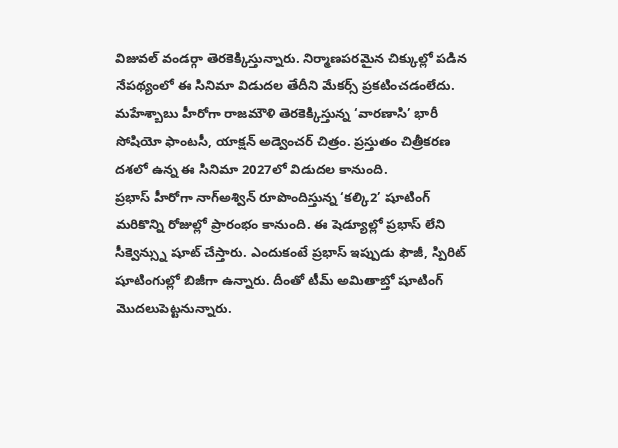విజువల్ వండర్గా తెరకెక్కిస్తున్నారు. నిర్మాణపరమైన చిక్కుల్లో పడిన నేపథ్యంలో ఈ సినిమా విడుదల తేదీని మేకర్స్ ప్రకటించడంలేదు. మహేశ్బాబు హీరోగా రాజమౌళి తెరకెక్కిస్తున్న ‘వారణాసి’ భారీ సోషియో ఫాంటసీ, యాక్షన్ అడ్వెంచర్ చిత్రం. ప్రస్తుతం చిత్రీకరణ దశలో ఉన్న ఈ సినిమా 2027లో విడుదల కానుంది.
ప్రభాస్ హీరోగా నాగ్అశ్విన్ రూపొందిస్తున్న ‘కల్కి2’ షూటింగ్ మరికొన్ని రోజుల్లో ప్రారంభం కానుంది. ఈ షెడ్యూల్లో ప్రభాస్ లేని సీక్వెన్స్ను షూట్ చేస్తారు. ఎందుకంటే ప్రభాస్ ఇప్పుడు ఫౌజీ, స్పిరిట్ షూటింగుల్లో బిజీగా ఉన్నారు. దీంతో టీమ్ అమితాబ్తో షూటింగ్ మొదలుపెట్టనున్నారు.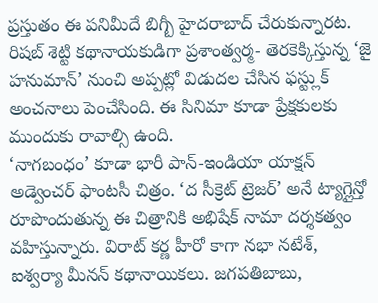ప్రస్తుతం ఈ పనిమీదే బిగ్బీ హైదరాబాద్ చేరుకున్నారట. రిషబ్ శెట్టి కథానాయకుడిగా ప్రశాంత్వర్మ- తెరకెక్కిస్తున్న ‘జై హనుమాన్’ నుంచి అప్పట్లో విడుదల చేసిన ఫస్ట్లుక్ అంచనాలు పెంచేసింది. ఈ సినిమా కూడా ప్రేక్షకులకు ముందుకు రావాల్సి ఉంది.
‘నాగబంధం’ కూడా భారీ పాన్-ఇండియా యాక్షన్ అడ్వెంచర్ ఫాంటసీ చిత్రం. ‘ద సీక్రెట్ ట్రెజర్’ అనే ట్యాగ్లైన్తో రూపొందుతున్న ఈ చిత్రానికి అభిషేక్ నామా దర్శకత్వం వహిస్తున్నారు. విరాట్ కర్ణ హీరో కాగా నభా నటేశ్, ఐశ్వర్యా మీనన్ కథానాయికలు. జగపతిబాబు,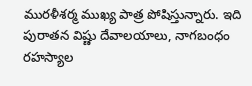మురళీశర్మ ముఖ్య పాత్ర పోషిస్తున్నారు. ఇది పురాతన విష్ణు దేవాలయాలు, నాగబంధం రహస్యాల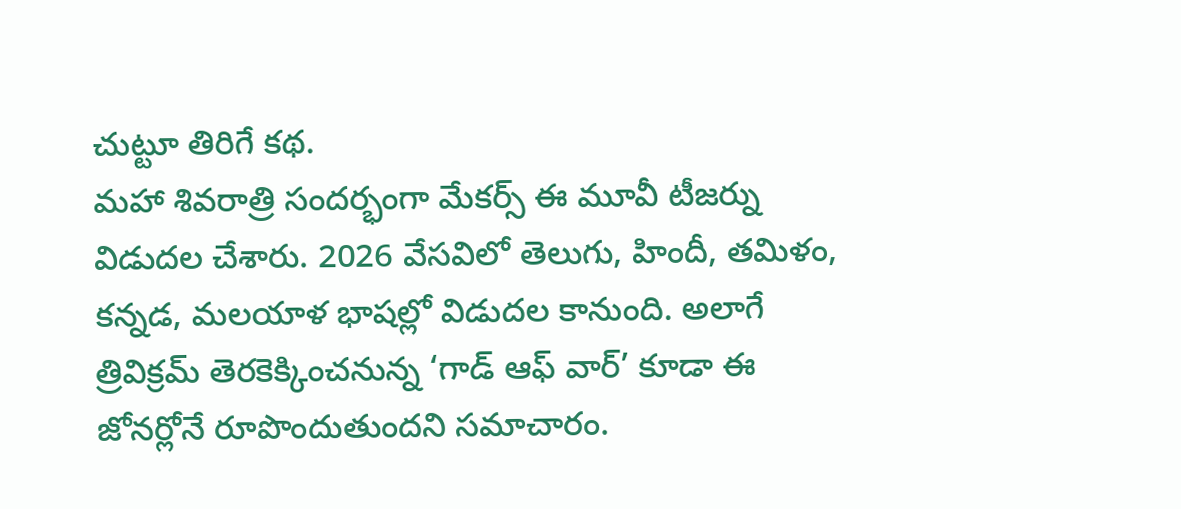చుట్టూ తిరిగే కథ.
మహా శివరాత్రి సందర్భంగా మేకర్స్ ఈ మూవీ టీజర్ను విడుదల చేశారు. 2026 వేసవిలో తెలుగు, హిందీ, తమిళం, కన్నడ, మలయాళ భాషల్లో విడుదల కానుంది. అలాగే త్రివిక్రమ్ తెరకెక్కించనున్న ‘గాడ్ ఆఫ్ వార్’ కూడా ఈ జోనర్లోనే రూపొందుతుందని సమాచారం.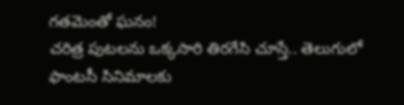గతమెంతో ఘనం!
చరిత్ర పుటలను ఒక్కసారి తిరగేసి చూస్తే.. తెలుగులో ఫాంటసీ సినిమాలకు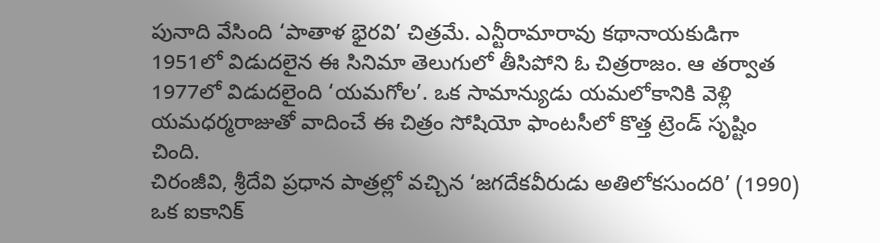పునాది వేసింది ‘పాతాళ భైరవి’ చిత్రమే. ఎన్టీరామారావు కథానాయకుడిగా 1951లో విడుదలైన ఈ సినిమా తెలుగులో తీసిపోని ఓ చిత్రరాజం. ఆ తర్వాత 1977లో విడుదలైంది ‘యమగోల’. ఒక సామాన్యుడు యమలోకానికి వెళ్లి యమధర్మరాజుతో వాదించే ఈ చిత్రం సోషియో ఫాంటసీలో కొత్త ట్రెండ్ సృష్టిం చింది.
చిరంజీవి, శ్రీదేవి ప్రధాన పాత్రల్లో వచ్చిన ‘జగదేకవీరుడు అతిలోకసుందరి’ (1990) ఒక ఐకానిక్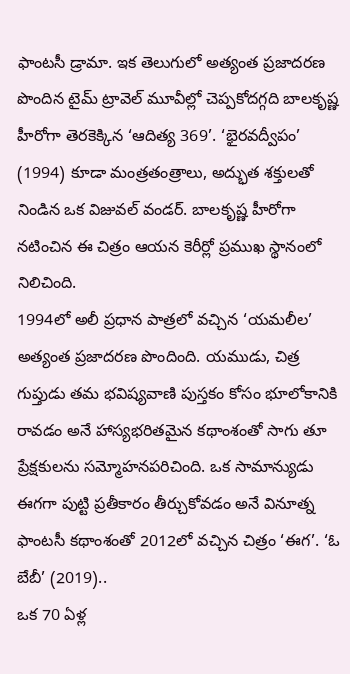ఫాంటసీ డ్రామా. ఇక తెలుగులో అత్యంత ప్రజాదరణ పొందిన టైమ్ ట్రావెల్ మూవీల్లో చెప్పకోదగ్గది బాలకృష్ణ హీరోగా తెరకెక్కిన ‘ఆదిత్య 369’. ‘భైరవద్వీపం’ (1994) కూడా మంత్రతంత్రాలు, అద్భుత శక్తులతో నిండిన ఒక విజువల్ వండర్. బాలకృష్ణ హీరోగా నటించిన ఈ చిత్రం ఆయన కెరీర్లో ప్రముఖ స్థానంలో నిలిచింది.
1994లో అలీ ప్రధాన పాత్రలో వచ్చిన ‘యమలీల’ అత్యంత ప్రజాదరణ పొందింది. యముడు, చిత్ర గుప్తుడు తమ భవిష్యవాణి పుస్తకం కోసం భూలోకానికి రావడం అనే హాస్యభరితమైన కథాంశంతో సాగు తూ ప్రేక్షకులను సమ్మోహనపరిచింది. ఒక సామాన్యుడు ఈగగా పుట్టి ప్రతీకారం తీర్చుకోవడం అనే వినూత్న ఫాంటసీ కథాంశంతో 2012లో వచ్చిన చిత్రం ‘ఈగ’. ‘ఓ బేబీ’ (2019)..
ఒక 70 ఏళ్ల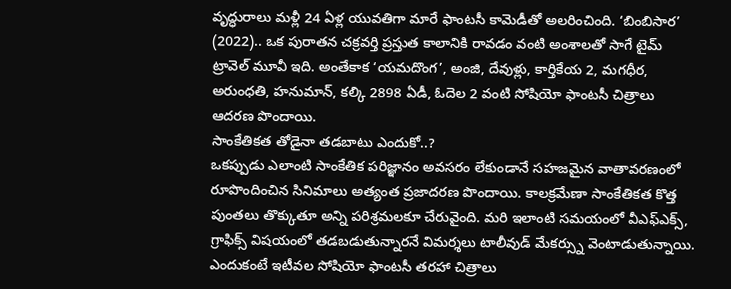వృద్ధురాలు మళ్లీ 24 ఏళ్ల యువతిగా మారే ఫాంటసీ కామెడీతో అలరించింది. ‘బింబిసార’ (2022).. ఒక పురాతన చక్రవర్తి ప్రస్తుత కాలానికి రావడం వంటి అంశాలతో సాగే టైమ్ ట్రావెల్ మూవీ ఇది. అంతేకాక ‘యమదొంగ’, అంజి, దేవుళ్లు, కార్తికేయ 2, మగధీర, అరుంధతి, హనుమాన్, కల్కి 2898 ఏడీ, ఓదెల 2 వంటి సోషియో ఫాంటసీ చిత్రాలు ఆదరణ పొందాయి.
సాంకేతికత తోడైనా తడబాటు ఎందుకో..?
ఒకప్పుడు ఎలాంటి సాంకేతిక పరిజ్ఞానం అవసరం లేకుండానే సహజమైన వాతావరణంలో రూపొందించిన సినిమాలు అత్యంత ప్రజాదరణ పొందాయి. కాలక్రమేణా సాంకేతికత కొత్త పుంతలు తొక్కుతూ అన్ని పరిశ్రమలకూ చేరువైంది. మరి ఇలాంటి సమయంలో వీఎఫ్ఎక్స్, గ్రాఫిక్స్ విషయంలో తడబడుతున్నారనే విమర్శలు టాలీవుడ్ మేకర్స్ను వెంటాడుతున్నాయి. ఎందుకంటే ఇటీవల సోషియో ఫాంటసీ తరహా చిత్రాలు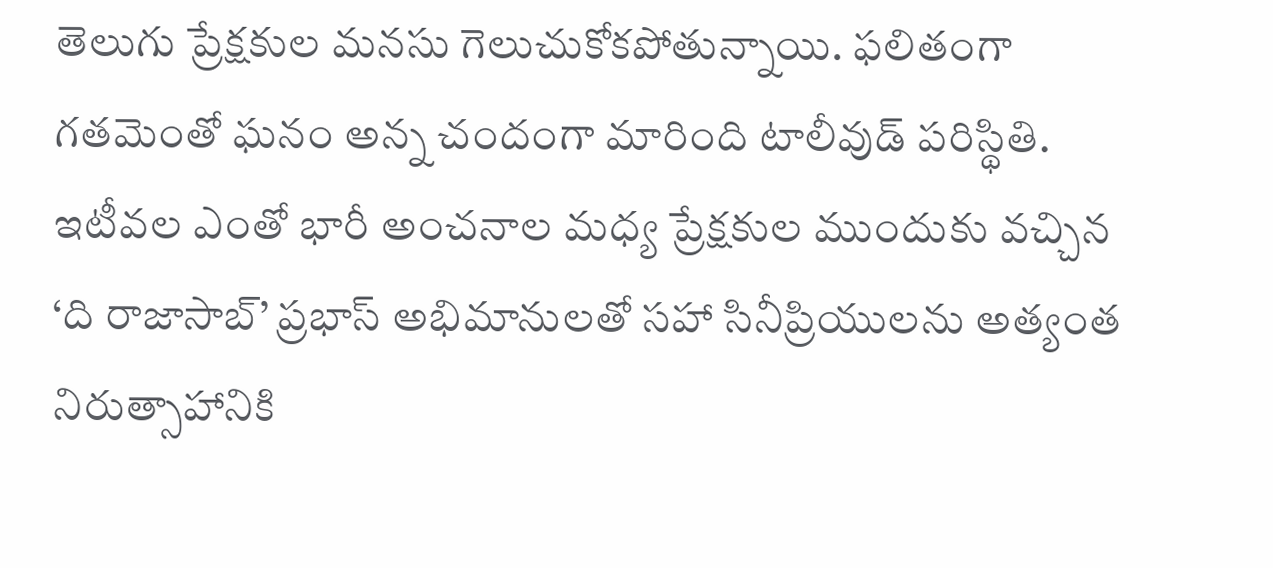తెలుగు ప్రేక్షకుల మనసు గెలుచుకోకపోతున్నాయి. ఫలితంగా గతమెంతో ఘనం అన్న చందంగా మారింది టాలీవుడ్ పరిస్థితి.
ఇటీవల ఎంతో భారీ అంచనాల మధ్య ప్రేక్షకుల ముందుకు వచ్చిన ‘ది రాజాసాబ్’ ప్రభాస్ అభిమానులతో సహా సినీప్రియులను అత్యంత నిరుత్సాహానికి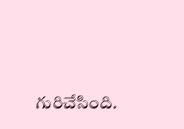గురిచేసింది.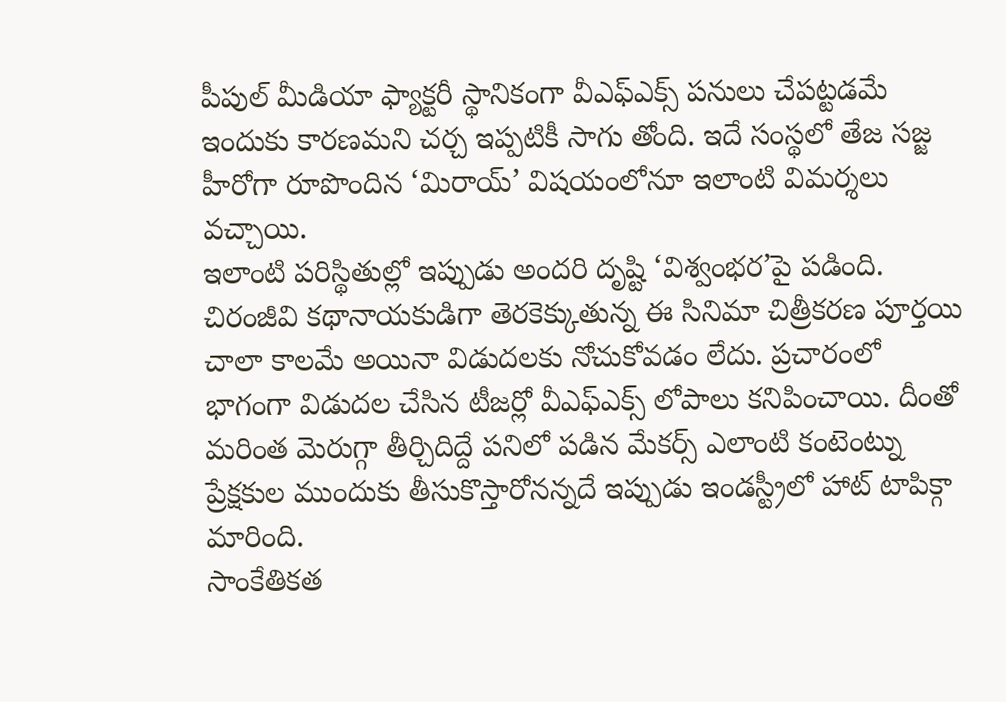పీపుల్ మీడియా ఫ్యాక్టరీ స్థానికంగా వీఎఫ్ఎక్స్ పనులు చేపట్టడమే ఇందుకు కారణమని చర్చ ఇప్పటికీ సాగు తోంది. ఇదే సంస్థలో తేజ సజ్జ హీరోగా రూపొందిన ‘మిరాయ్’ విషయంలోనూ ఇలాంటి విమర్శలు వచ్చాయి.
ఇలాంటి పరిస్థితుల్లో ఇప్పుడు అందరి దృష్టి ‘విశ్వంభర’పై పడింది. చిరంజీవి కథానాయకుడిగా తెరకెక్కుతున్న ఈ సినిమా చిత్రీకరణ పూర్తయి చాలా కాలమే అయినా విడుదలకు నోచుకోవడం లేదు. ప్రచారంలో భాగంగా విడుదల చేసిన టీజర్లో వీఎఫ్ఎక్స్ లోపాలు కనిపించాయి. దీంతో మరింత మెరుగ్గా తీర్చిదిద్దే పనిలో పడిన మేకర్స్ ఎలాంటి కంటెంట్ను ప్రేక్షకుల ముందుకు తీసుకొస్తారోనన్నదే ఇప్పుడు ఇండస్ట్రీలో హాట్ టాపిక్గా మారింది.
సాంకేతికత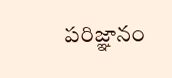పరిజ్ఞానం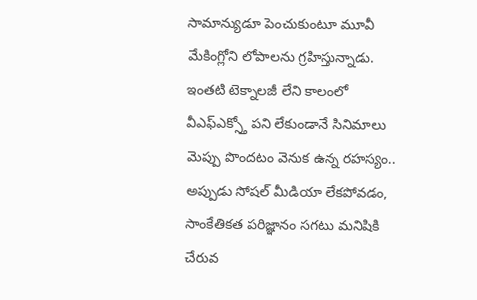సామాన్యుడూ పెంచుకుంటూ మూవీ మేకింగ్లోని లోపాలను గ్రహిస్తున్నాడు. ఇంతటి టెక్నాలజీ లేని కాలంలో వీఎఫ్ఎక్స్తో పని లేకుండానే సినిమాలు మెప్పు పొందటం వెనుక ఉన్న రహస్యం.. అప్పుడు సోషల్ మీడియా లేకపోవడం, సాంకేతికత పరిజ్ఞానం సగటు మనిషికి చేరువ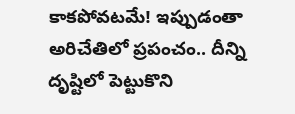కాకపోవటమే! ఇప్పుడంతా అరిచేతిలో ప్రపంచం.. దీన్ని దృష్టిలో పెట్టుకొని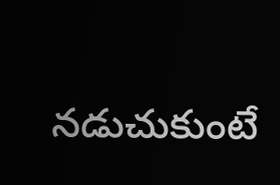నడుచుకుంటే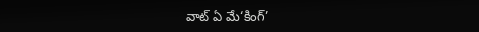వాట్ ఏ మే‘కింగ్’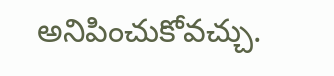అనిపించుకోవచ్చు.